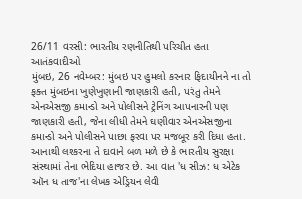26/11 વરસી: ભારતીય રણનીતિથી પરિચીત હતા આતંકવાદીઓ
મુંબઇ, 26 નવેમ્બર: મુંબઇ પર હુમલો કરનાર ફિદાયીનને ના તો ફક્ત મુંબઇના ખુણેખુણાની જાણકારી હતી, પરંતુ તેમને એનએસજી કમાન્ડો અને પોલીસને ટ્રેનિંગ આપનારની પણ જાણકારી હતી, જેના લીધી તેમને ઘણીવાર એનએસજીના કમાન્ડો અને પોલીસને પાછા ફરવા પર મજબૂર કરી દિધા હતા.
આનાથી લશ્કરના તે દાવાને બળ મળે છે કે ભારતીય સુરક્ષા સંસ્થામાં તેના ભેદિયા હાજર છે. આ વાત 'ધ સીઝ: ધ એટેક ઑન ધ તાજ'ના લેખક એડ્રિયન લેવી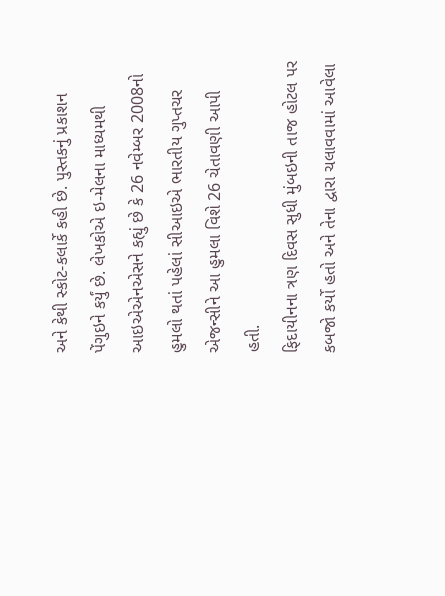અને કેથી સ્કોટ-કલાર્કે કહી છે. પુસ્તકનું પ્રકાશન પેંગુઇને કર્યું છે. લેખકોએ ઇ-મેલના માધ્યમથી આઇએએનએસને કહ્યું છે કે 26 નવેમ્બર 2008નો હુમલો થતાં પહેલાં સીઆઇએ ભારતીય ગુપ્તચર એજન્સીને આ હુમલા વિશે 26 ચેતાવણી આપી હતી.
ફિદાયીનના ત્રણ દિવસ સુધી મુંબઇની તાજ હોટલ પર કબજો કર્યો હતો અને તેના દ્વારા ચલાવવામાં આવેલા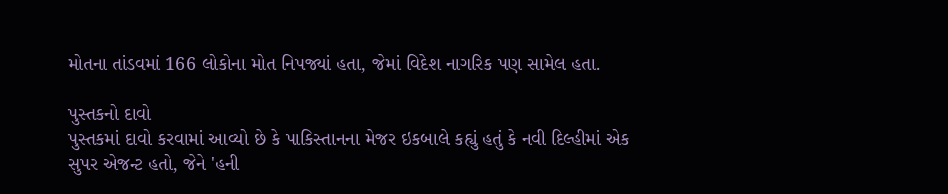મોતના તાંડવમાં 166 લોકોના મોત નિપજ્યાં હતા, જેમાં વિદેશ નાગરિક પણ સામેલ હતા.

પુસ્તકનો દાવો
પુસ્તકમાં દાવો કરવામાં આવ્યો છે કે પાકિસ્તાનના મેજર ઇકબાલે કહ્યું હતું કે નવી દિલ્હીમાં એક સુપર એજન્ટ હતો, જેને 'હની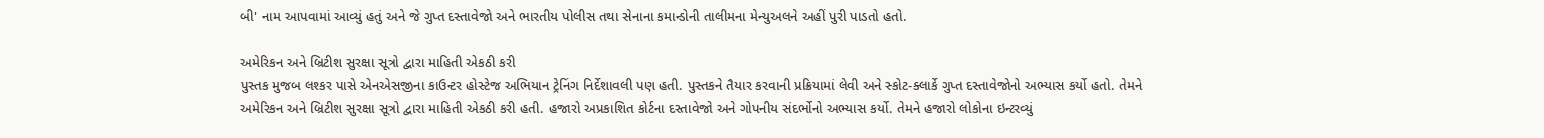બી' નામ આપવામાં આવ્યું હતું અને જે ગુપ્ત દસ્તાવેજો અને ભારતીય પોલીસ તથા સેનાના કમાન્ડોની તાલીમના મેન્યુઅલને અહીં પુરી પાડતો હતો.

અમેરિકન અને બ્રિટીશ સુરક્ષા સૂત્રો દ્વારા માહિતી એકઠી કરી
પુસ્તક મુજબ લશ્કર પાસે એનએસજીના કાઉન્ટર હોસ્ટેજ અભિયાન ટ્રેનિંગ નિર્દેશાવલી પણ હતી. પુસ્તકને તૈયાર કરવાની પ્રક્રિયામાં લેવી અને સ્કોટ-ક્લાર્કે ગુપ્ત દસ્તાવેજોનો અભ્યાસ કર્યો હતો. તેમને અમેરિકન અને બ્રિટીશ સુરક્ષા સૂત્રો દ્વારા માહિતી એકઠી કરી હતી. હજારો અપ્રકાશિત કોર્ટના દસ્તાવેજો અને ગોપનીય સંદર્ભોનો અભ્યાસ કર્યો. તેમને હજારો લોકોના ઇન્ટરવ્યું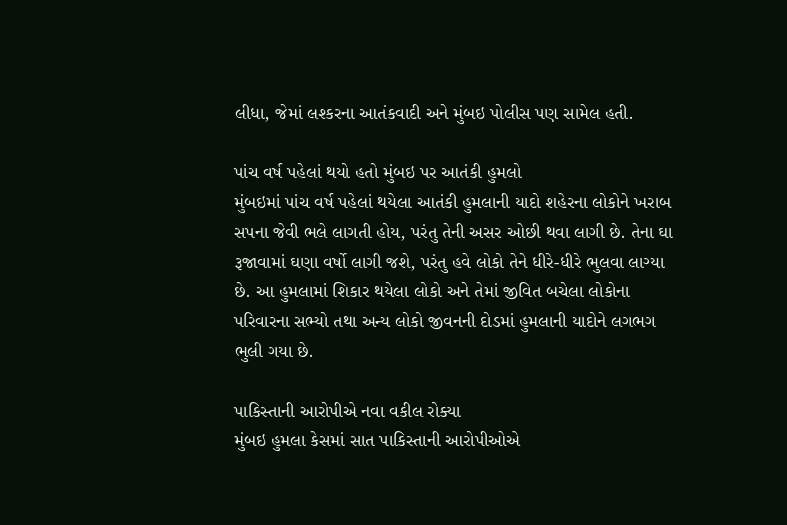લીધા, જેમાં લશ્કરના આતંકવાદી અને મુંબઇ પોલીસ પણ સામેલ હતી.

પાંચ વર્ષ પહેલાં થયો હતો મુંબઇ પર આતંકી હુમલો
મુંબઇમાં પાંચ વર્ષ પહેલાં થયેલા આતંકી હુમલાની યાદો શહેરના લોકોને ખરાબ સપના જેવી ભલે લાગતી હોય, પરંતુ તેની અસર ઓછી થવા લાગી છે. તેના ઘા રૂજાવામાં ઘણા વર્ષો લાગી જશે, પરંતુ હવે લોકો તેને ધીરે-ધીરે ભુલવા લાગ્યા છે. આ હુમલામાં શિકાર થયેલા લોકો અને તેમાં જીવિત બચેલા લોકોના પરિવારના સભ્યો તથા અન્ય લોકો જીવનની દોડમાં હુમલાની યાદોને લગભગ ભુલી ગયા છે.

પાકિસ્તાની આરોપીએ નવા વકીલ રોક્યા
મુંબઇ હુમલા કેસમાં સાત પાકિસ્તાની આરોપીઓએ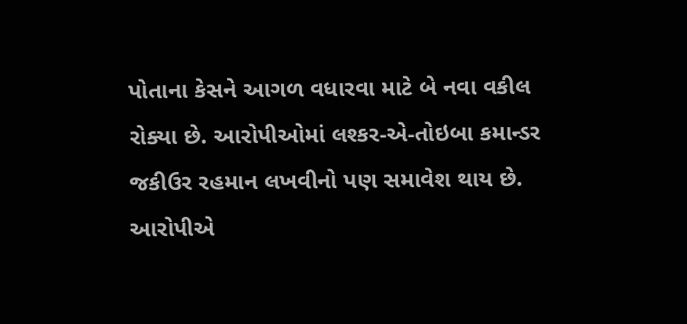પોતાના કેસને આગળ વધારવા માટે બે નવા વકીલ રોક્યા છે. આરોપીઓમાં લશ્કર-એ-તોઇબા કમાન્ડર જકીઉર રહમાન લખવીનો પણ સમાવેશ થાય છે. આરોપીએ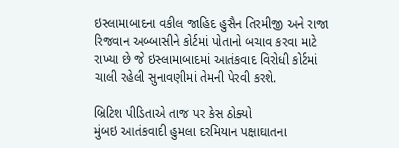ઇસ્લામાબાદના વકીલ જાહિદ હુસૈન તિરમીજી અને રાજા રિજવાન અબ્બાસીને કોર્ટમાં પોતાનો બચાવ કરવા માટે રાખ્યા છે જે ઇસ્લામાબાદમાં આતંકવાદ વિરોધી કોર્ટમાં ચાલી રહેલી સુનાવણીમાં તેમની પેરવી કરશે.

બ્રિટિશ પીડિતાએ તાજ પર કેસ ઠોક્યો
મુંબઇ આતંકવાદી હુમલા દરમિયાન પક્ષાઘાતના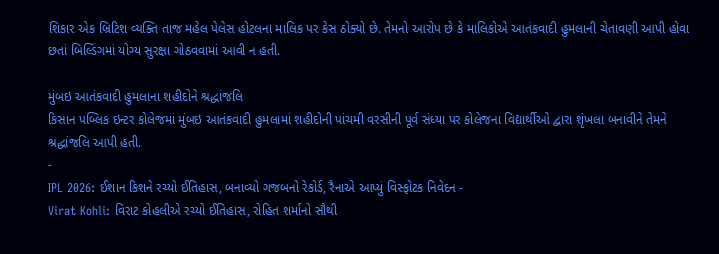શિકાર એક બ્રિટિશ વ્યક્તિ તાજ મહેલ પેલેસ હોટલના માલિક પર કેસ ઠોક્યો છે. તેમનો આરોપ છે કે માલિકોએ આતંકવાદી હુમલાની ચેતાવણી આપી હોવા છતાં બિલ્ડિંગમાં યોગ્ય સુરક્ષા ગોઠવવામાં આવી ન હતી.

મુંબઇ આતંકવાદી હુમલાના શહીદોને શ્રદ્ધાંજલિ
કિસાન પબ્લિક ઇન્ટર કોલેજમાં મુંબઇ આતંકવાદી હુમલામાં શહીદોની પાંચમી વરસીની પૂર્વ સંધ્યા પર કોલેજના વિદ્યાર્થીઓ દ્વારા શૃંખલા બનાવીને તેમને શ્રદ્ધાંજલિ આપી હતી.
-
IPL 2026: ઈશાન કિશને રચ્યો ઈતિહાસ, બનાવ્યો ગજબનો રેકોર્ડ, રૈનાએ આપ્યું વિસ્ફોટક નિવેદન -
Virat Kohli: વિરાટ કોહલીએ રચ્યો ઈતિહાસ, રોહિત શર્માનો સૌથી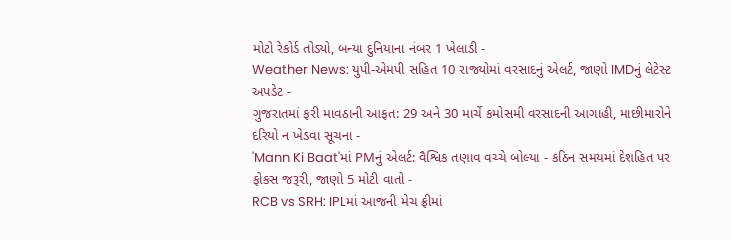મોટો રેકોર્ડ તોડ્યો, બન્યા દુનિયાના નંબર 1 ખેલાડી -
Weather News: યુપી-એમપી સહિત 10 રાજ્યોમાં વરસાદનું એલર્ટ, જાણો IMDનું લેટેસ્ટ અપડેટ -
ગુજરાતમાં ફરી માવઠાની આફત: 29 અને 30 માર્ચે કમોસમી વરસાદની આગાહી, માછીમારોને દરિયો ન ખેડવા સૂચના -
'Mann Ki Baat'માં PMનું એલર્ટ: વૈશ્વિક તણાવ વચ્ચે બોલ્યા - કઠિન સમયમાં દેશહિત પર ફોકસ જરૂરી, જાણો 5 મોટી વાતો -
RCB vs SRH: IPLમાં આજની મેચ ફ્રીમાં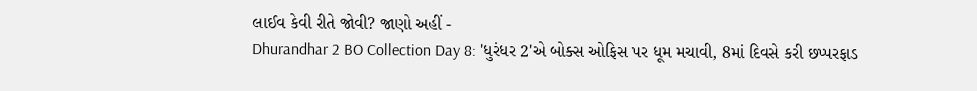લાઈવ કેવી રીતે જોવી? જાણો અહીં -
Dhurandhar 2 BO Collection Day 8: 'ધુરંધર 2'એ બોક્સ ઓફિસ પર ધૂમ મચાવી, 8માં દિવસે કરી છપ્પરફાડ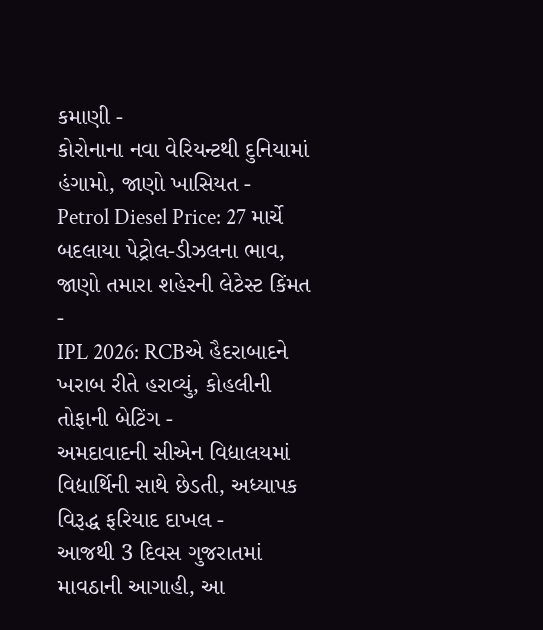કમાણી -
કોરોનાના નવા વેરિયન્ટથી દુનિયામાં હંગામો, જાણો ખાસિયત -
Petrol Diesel Price: 27 માર્ચે બદલાયા પેટ્રોલ-ડીઝલના ભાવ, જાણો તમારા શહેરની લેટેસ્ટ કિંમત -
IPL 2026: RCBએ હૈદરાબાદને ખરાબ રીતે હરાવ્યું, કોહલીની તોફાની બેટિંગ -
અમદાવાદની સીએન વિદ્યાલયમાં વિદ્યાર્થિની સાથે છેડતી, અધ્યાપક વિરૂદ્ધ ફરિયાદ દાખલ -
આજથી 3 દિવસ ગુજરાતમાં માવઠાની આગાહી, આ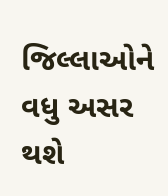જિલ્લાઓને વધુ અસર થશે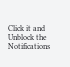Click it and Unblock the Notifications